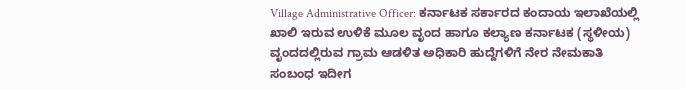Village Administrative Officer: ಕರ್ನಾಟಕ ಸರ್ಕಾರದ ಕಂದಾಯ ಇಲಾಖೆಯಲ್ಲಿ ಖಾಲಿ ಇರುವ ಉಳಿಕೆ ಮೂಲ ವೃಂದ ಹಾಗೂ ಕಲ್ಯಾಣ ಕರ್ನಾಟಕ (ಸ್ಥಳೀಯ) ವೃಂದದಲ್ಲಿರುವ ಗ್ರಾಮ ಆಡಳಿತ ಅಧಿಕಾರಿ ಹುದ್ದೆಗಳಿಗೆ ನೇರ ನೇಮಕಾತಿ ಸಂಬಂಧ ಇದೀಗ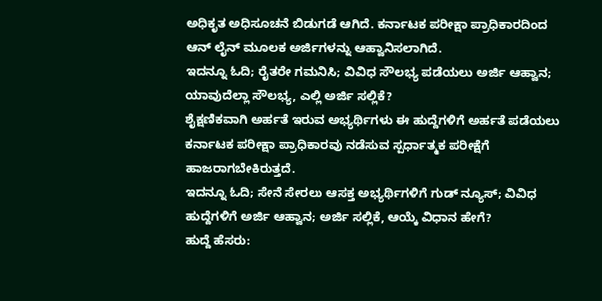ಅಧಿಕೃತ ಅಧಿಸೂಚನೆ ಬಿಡುಗಡೆ ಆಗಿದೆ. ಕರ್ನಾಟಕ ಪರೀಕ್ಷಾ ಪ್ರಾಧಿಕಾರದಿಂದ ಆನ್ ಲೈನ್ ಮೂಲಕ ಅರ್ಜಿಗಳನ್ನು ಆಹ್ವಾನಿಸಲಾಗಿದೆ.
ಇದನ್ನೂ ಓದಿ; ರೈತರೇ ಗಮನಿಸಿ; ವಿವಿಧ ಸೌಲಭ್ಯ ಪಡೆಯಲು ಅರ್ಜಿ ಆಹ್ವಾನ; ಯಾವುದೆಲ್ಲಾ ಸೌಲಭ್ಯ, ಎಲ್ಲಿ ಅರ್ಜಿ ಸಲ್ಲಿಕೆ?
ಶೈಕ್ಷಣಿಕವಾಗಿ ಅರ್ಹತೆ ಇರುವ ಅಭ್ಯರ್ಥಿಗಳು ಈ ಹುದ್ದೆಗಳಿಗೆ ಅರ್ಹತೆ ಪಡೆಯಲು ಕರ್ನಾಟಕ ಪರೀಕ್ಷಾ ಪ್ರಾಧಿಕಾರವು ನಡೆಸುವ ಸ್ಪರ್ಧಾತ್ಮಕ ಪರೀಕ್ಷೆಗೆ ಹಾಜರಾಗಬೇಕಿರುತ್ತದೆ.
ಇದನ್ನೂ ಓದಿ; ಸೇನೆ ಸೇರಲು ಆಸಕ್ತ ಅಭ್ಯರ್ಥಿಗಳಿಗೆ ಗುಡ್ ನ್ಯೂಸ್; ವಿವಿಧ ಹುದ್ದೆಗಳಿಗೆ ಅರ್ಜಿ ಆಹ್ವಾನ; ಅರ್ಜಿ ಸಲ್ಲಿಕೆ, ಆಯ್ಕೆ ವಿಧಾನ ಹೇಗೆ?
ಹುದ್ದೆ ಹೆಸರು: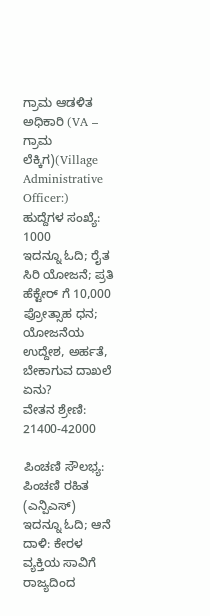ಗ್ರಾಮ ಆಡಳಿತ ಅಧಿಕಾರಿ (VA – ಗ್ರಾಮ ಲೆಕ್ಕಿಗ)(Village Administrative Officer:)
ಹುದ್ದೆಗಳ ಸಂಖ್ಯೆ:
1000
ಇದನ್ನೂ ಓದಿ; ರೈತ ಸಿರಿ ಯೋಜನೆ; ಪ್ರತಿ ಹೆಕ್ಟೇರ್ ಗೆ 10,000 ಪ್ರೋತ್ಸಾಹ ಧನ; ಯೋಜನೆಯ ಉದ್ದೇಶ, ಅರ್ಹತೆ, ಬೇಕಾಗುವ ದಾಖಲೆ ಏನು?
ವೇತನ ಶ್ರೇಣಿ:
21400-42000

ಪಿಂಚಣಿ ಸೌಲಭ್ಯ:
ಪಿಂಚಣಿ ರಹಿತ (ಎನ್ಪಿಎಸ್)
ಇದನ್ನೂ ಓದಿ; ಆನೆ ದಾಳಿ: ಕೇರಳ ವ್ಯಕ್ತಿಯ ಸಾವಿಗೆ ರಾಜ್ಯದಿಂದ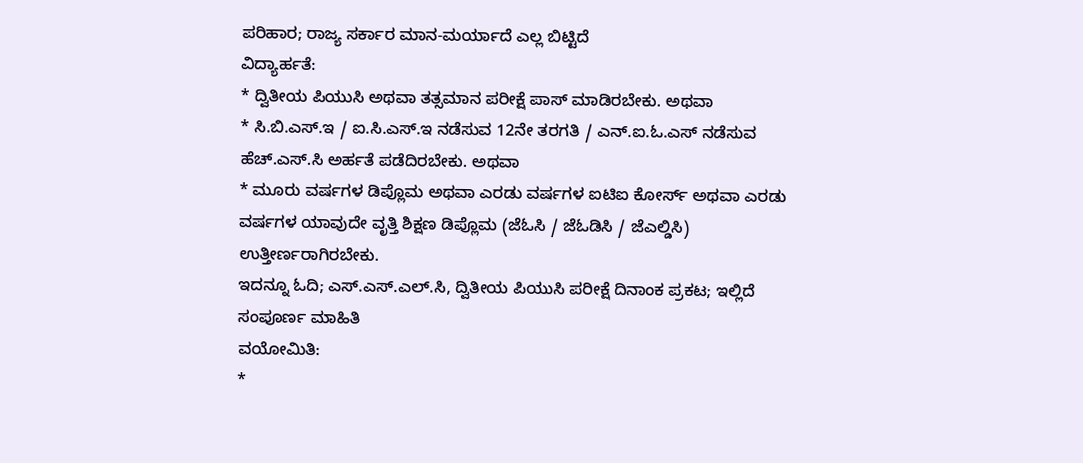ಪರಿಹಾರ; ರಾಜ್ಯ ಸರ್ಕಾರ ಮಾನ-ಮರ್ಯಾದೆ ಎಲ್ಲ ಬಿಟ್ಟಿದೆ
ವಿದ್ಯಾರ್ಹತೆ:
* ದ್ವಿತೀಯ ಪಿಯುಸಿ ಅಥವಾ ತತ್ಸಮಾನ ಪರೀಕ್ಷೆ ಪಾಸ್ ಮಾಡಿರಬೇಕು. ಅಥವಾ
* ಸಿ.ಬಿ.ಎಸ್.ಇ / ಐ.ಸಿ.ಎಸ್.ಇ ನಡೆಸುವ 12ನೇ ತರಗತಿ / ಎನ್.ಐ.ಓ.ಎಸ್ ನಡೆಸುವ ಹೆಚ್.ಎಸ್.ಸಿ ಅರ್ಹತೆ ಪಡೆದಿರಬೇಕು. ಅಥವಾ
* ಮೂರು ವರ್ಷಗಳ ಡಿಪ್ಲೊಮ ಅಥವಾ ಎರಡು ವರ್ಷಗಳ ಐಟಿಐ ಕೋರ್ಸ್ ಅಥವಾ ಎರಡು ವರ್ಷಗಳ ಯಾವುದೇ ವೃತ್ತಿ ಶಿಕ್ಷಣ ಡಿಪ್ಲೊಮ (ಜೆಓಸಿ / ಜೆಓಡಿಸಿ / ಜೆಎಲ್ಡಿಸಿ) ಉತ್ತೀರ್ಣರಾಗಿರಬೇಕು.
ಇದನ್ನೂ ಓದಿ; ಎಸ್.ಎಸ್.ಎಲ್.ಸಿ, ದ್ವಿತೀಯ ಪಿಯುಸಿ ಪರೀಕ್ಷೆ ದಿನಾಂಕ ಪ್ರಕಟ; ಇಲ್ಲಿದೆ ಸಂಪೂರ್ಣ ಮಾಹಿತಿ
ವಯೋಮಿತಿ:
*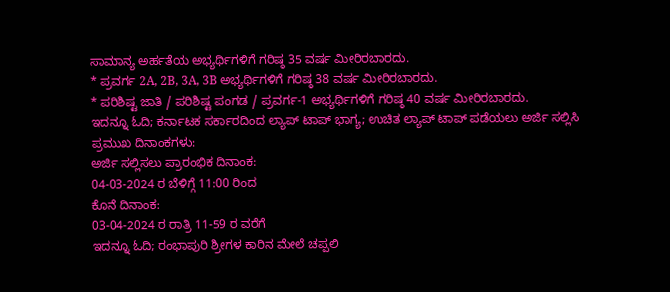ಸಾಮಾನ್ಯ ಅರ್ಹತೆಯ ಅಭ್ಯರ್ಥಿಗಳಿಗೆ ಗರಿಷ್ಠ 35 ವರ್ಷ ಮೀರಿರಬಾರದು.
* ಪ್ರವರ್ಗ 2A, 2B, 3A, 3B ಅಭ್ಯರ್ಥಿಗಳಿಗೆ ಗರಿಷ್ಠ 38 ವರ್ಷ ಮೀರಿರಬಾರದು.
* ಪರಿಶಿಷ್ಟ ಜಾತಿ / ಪರಿಶಿಷ್ಟ ಪಂಗಡ / ಪ್ರವರ್ಗ-1 ಅಭ್ಯರ್ಥಿಗಳಿಗೆ ಗರಿಷ್ಠ 40 ವರ್ಷ ಮೀರಿರಬಾರದು.
ಇದನ್ನೂ ಓದಿ; ಕರ್ನಾಟಕ ಸರ್ಕಾರದಿಂದ ಲ್ಯಾಪ್ ಟಾಪ್ ಭಾಗ್ಯ; ಉಚಿತ ಲ್ಯಾಪ್ ಟಾಪ್ ಪಡೆಯಲು ಅರ್ಜಿ ಸಲ್ಲಿಸಿ
ಪ್ರಮುಖ ದಿನಾಂಕಗಳು:
ಅರ್ಜಿ ಸಲ್ಲಿಸಲು ಪ್ರಾರಂಭಿಕ ದಿನಾಂಕ:
04-03-2024 ರ ಬೆಳಿಗ್ಗೆ 11:00 ರಿಂದ
ಕೊನೆ ದಿನಾಂಕ:
03-04-2024 ರ ರಾತ್ರಿ 11-59 ರ ವರೆಗೆ
ಇದನ್ನೂ ಓದಿ; ರಂಭಾಪುರಿ ಶ್ರೀಗಳ ಕಾರಿನ ಮೇಲೆ ಚಪ್ಪಲಿ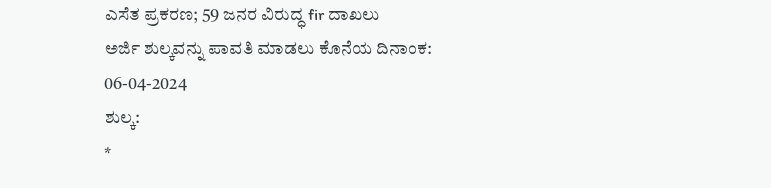ಎಸೆತ ಪ್ರಕರಣ; 59 ಜನರ ವಿರುದ್ಧ fir ದಾಖಲು
ಅರ್ಜಿ ಶುಲ್ಕವನ್ನು ಪಾವತಿ ಮಾಡಲು ಕೊನೆಯ ದಿನಾಂಕ:
06-04-2024
ಶುಲ್ಕ:
*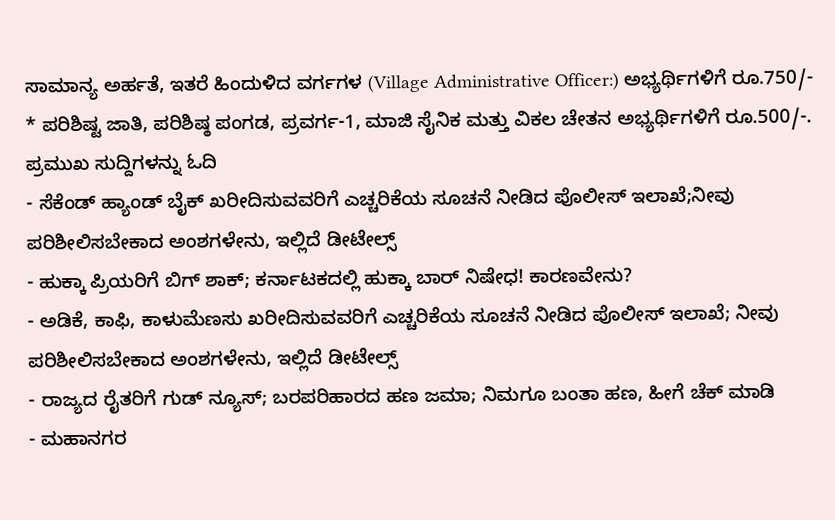ಸಾಮಾನ್ಯ ಅರ್ಹತೆ, ಇತರೆ ಹಿಂದುಳಿದ ವರ್ಗಗಳ (Village Administrative Officer:) ಅಭ್ಯರ್ಥಿಗಳಿಗೆ ರೂ.750/-
* ಪರಿಶಿಷ್ಟ ಜಾತಿ, ಪರಿಶಿಷ್ಠ ಪಂಗಡ, ಪ್ರವರ್ಗ-1, ಮಾಜಿ ಸೈನಿಕ ಮತ್ತು ವಿಕಲ ಚೇತನ ಅಭ್ಯರ್ಥಿಗಳಿಗೆ ರೂ.500/-.
ಪ್ರಮುಖ ಸುದ್ದಿಗಳನ್ನು ಓದಿ
- ಸೆಕೆಂಡ್ ಹ್ಯಾಂಡ್ ಬೈಕ್ ಖರೀದಿಸುವವರಿಗೆ ಎಚ್ಚರಿಕೆಯ ಸೂಚನೆ ನೀಡಿದ ಪೊಲೀಸ್ ಇಲಾಖೆ;ನೀವು ಪರಿಶೀಲಿಸಬೇಕಾದ ಅಂಶಗಳೇನು, ಇಲ್ಲಿದೆ ಡೀಟೇಲ್ಸ್
- ಹುಕ್ಕಾ ಪ್ರಿಯರಿಗೆ ಬಿಗ್ ಶಾಕ್; ಕರ್ನಾಟಕದಲ್ಲಿ ಹುಕ್ಕಾ ಬಾರ್ ನಿಷೇಧ! ಕಾರಣವೇನು?
- ಅಡಿಕೆ, ಕಾಫಿ, ಕಾಳುಮೆಣಸು ಖರೀದಿಸುವವರಿಗೆ ಎಚ್ಚರಿಕೆಯ ಸೂಚನೆ ನೀಡಿದ ಪೊಲೀಸ್ ಇಲಾಖೆ; ನೀವು ಪರಿಶೀಲಿಸಬೇಕಾದ ಅಂಶಗಳೇನು, ಇಲ್ಲಿದೆ ಡೀಟೇಲ್ಸ್
- ರಾಜ್ಯದ ರೈತರಿಗೆ ಗುಡ್ ನ್ಯೂಸ್; ಬರಪರಿಹಾರದ ಹಣ ಜಮಾ; ನಿಮಗೂ ಬಂತಾ ಹಣ, ಹೀಗೆ ಚೆಕ್ ಮಾಡಿ
- ಮಹಾನಗರ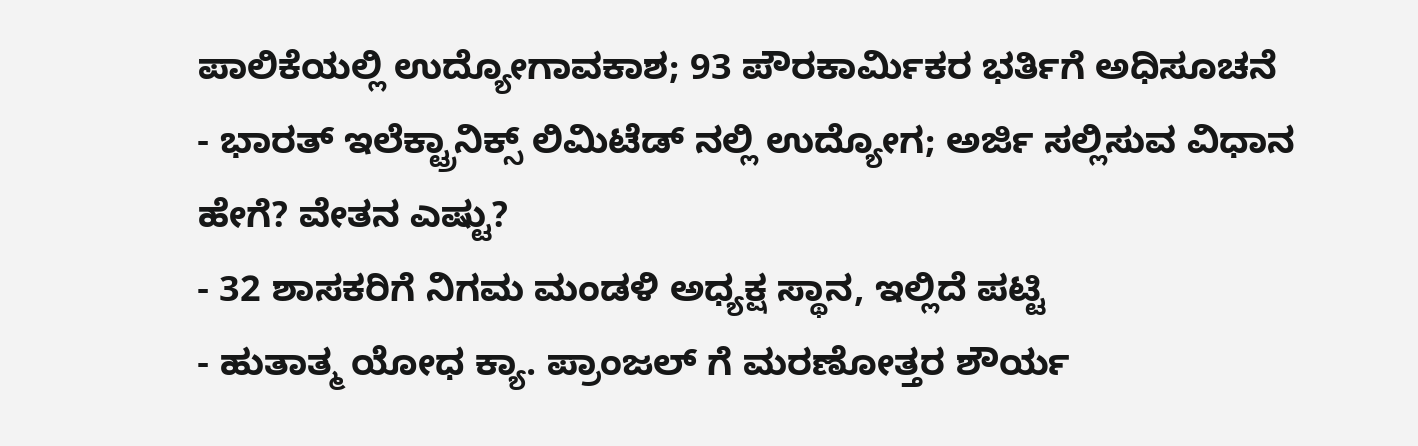ಪಾಲಿಕೆಯಲ್ಲಿ ಉದ್ಯೋಗಾವಕಾಶ; 93 ಪೌರಕಾರ್ಮಿಕರ ಭರ್ತಿಗೆ ಅಧಿಸೂಚನೆ
- ಭಾರತ್ ಇಲೆಕ್ಟ್ರಾನಿಕ್ಸ್ ಲಿಮಿಟೆಡ್ ನಲ್ಲಿ ಉದ್ಯೋಗ; ಅರ್ಜಿ ಸಲ್ಲಿಸುವ ವಿಧಾನ ಹೇಗೆ? ವೇತನ ಎಷ್ಟು?
- 32 ಶಾಸಕರಿಗೆ ನಿಗಮ ಮಂಡಳಿ ಅಧ್ಯಕ್ಷ ಸ್ಥಾನ, ಇಲ್ಲಿದೆ ಪಟ್ಟಿ
- ಹುತಾತ್ಮ ಯೋಧ ಕ್ಯಾ. ಪ್ರಾಂಜಲ್ ಗೆ ಮರಣೋತ್ತರ ಶೌರ್ಯ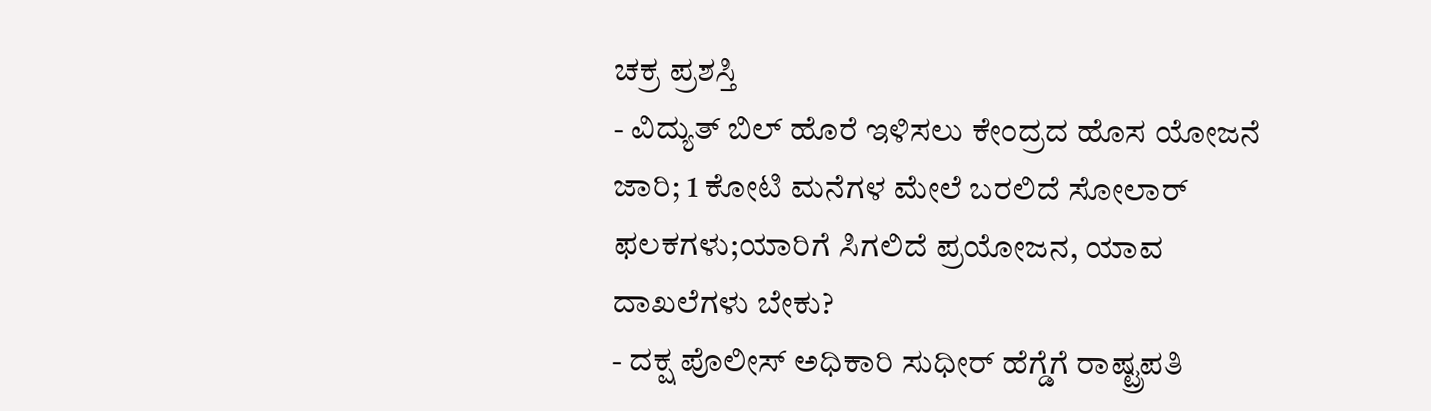ಚಕ್ರ ಪ್ರಶಸ್ತಿ
- ವಿದ್ಯುತ್ ಬಿಲ್ ಹೊರೆ ಇಳಿಸಲು ಕೇಂದ್ರದ ಹೊಸ ಯೋಜನೆ ಜಾರಿ; 1 ಕೋಟಿ ಮನೆಗಳ ಮೇಲೆ ಬರಲಿದೆ ಸೋಲಾರ್ ಫಲಕಗಳು;ಯಾರಿಗೆ ಸಿಗಲಿದೆ ಪ್ರಯೋಜನ, ಯಾವ ದಾಖಲೆಗಳು ಬೇಕು?
- ದಕ್ಷ ಪೊಲೀಸ್ ಅಧಿಕಾರಿ ಸುಧೀರ್ ಹೆಗ್ಡೆಗೆ ರಾಷ್ಟ್ರಪತಿ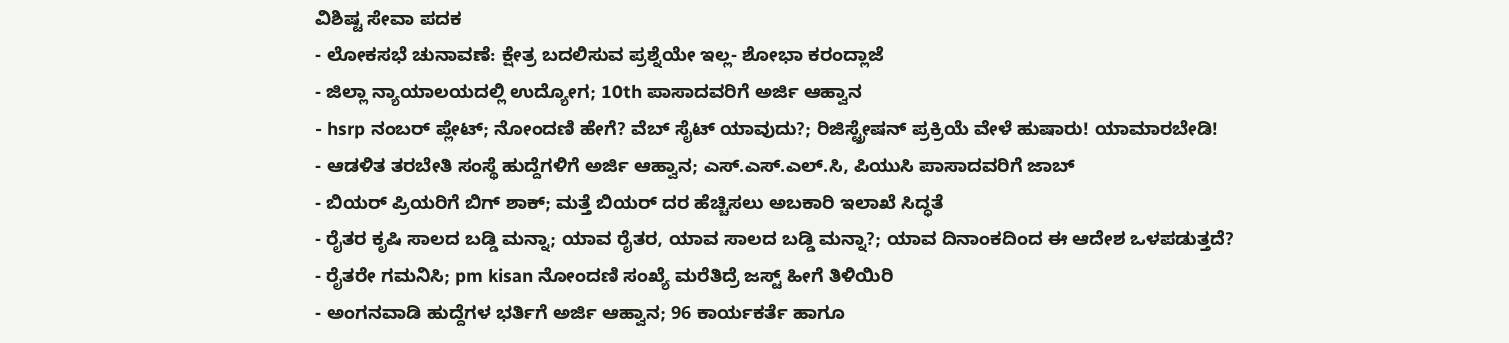ವಿಶಿಷ್ಟ ಸೇವಾ ಪದಕ
- ಲೋಕಸಭೆ ಚುನಾವಣೆ: ಕ್ಷೇತ್ರ ಬದಲಿಸುವ ಪ್ರಶ್ನೆಯೇ ಇಲ್ಲ- ಶೋಭಾ ಕರಂದ್ಲಾಜೆ
- ಜಿಲ್ಲಾ ನ್ಯಾಯಾಲಯದಲ್ಲಿ ಉದ್ಯೋಗ; 10th ಪಾಸಾದವರಿಗೆ ಅರ್ಜಿ ಆಹ್ವಾನ
- hsrp ನಂಬರ್ ಪ್ಲೇಟ್; ನೋಂದಣಿ ಹೇಗೆ? ವೆಬ್ ಸೈಟ್ ಯಾವುದು?; ರಿಜಿಸ್ಟ್ರೇಷನ್ ಪ್ರಕ್ರಿಯೆ ವೇಳೆ ಹುಷಾರು! ಯಾಮಾರಬೇಡಿ!
- ಆಡಳಿತ ತರಬೇತಿ ಸಂಸ್ಥೆ ಹುದ್ದೆಗಳಿಗೆ ಅರ್ಜಿ ಆಹ್ವಾನ; ಎಸ್.ಎಸ್.ಎಲ್.ಸಿ, ಪಿಯುಸಿ ಪಾಸಾದವರಿಗೆ ಜಾಬ್
- ಬಿಯರ್ ಪ್ರಿಯರಿಗೆ ಬಿಗ್ ಶಾಕ್; ಮತ್ತೆ ಬಿಯರ್ ದರ ಹೆಚ್ಚಿಸಲು ಅಬಕಾರಿ ಇಲಾಖೆ ಸಿದ್ಧತೆ
- ರೈತರ ಕೃಷಿ ಸಾಲದ ಬಡ್ಡಿ ಮನ್ನಾ; ಯಾವ ರೈತರ, ಯಾವ ಸಾಲದ ಬಡ್ಡಿ ಮನ್ನಾ?; ಯಾವ ದಿನಾಂಕದಿಂದ ಈ ಆದೇಶ ಒಳಪಡುತ್ತದೆ?
- ರೈತರೇ ಗಮನಿಸಿ; pm kisan ನೋಂದಣಿ ಸಂಖ್ಯೆ ಮರೆತಿದ್ರೆ ಜಸ್ಟ್ ಹೀಗೆ ತಿಳಿಯಿರಿ
- ಅಂಗನವಾಡಿ ಹುದ್ದೆಗಳ ಭರ್ತಿಗೆ ಅರ್ಜಿ ಆಹ್ವಾನ; 96 ಕಾರ್ಯಕರ್ತೆ ಹಾಗೂ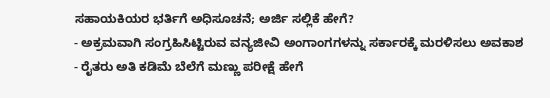ಸಹಾಯಕಿಯರ ಭರ್ತಿಗೆ ಅಧಿಸೂಚನೆ; ಅರ್ಜಿ ಸಲ್ಲಿಕೆ ಹೇಗೆ?
- ಅಕ್ರಮವಾಗಿ ಸಂಗ್ರಹಿಸಿಟ್ಟಿರುವ ವನ್ಯಜೀವಿ ಅಂಗಾಂಗಗಳನ್ನು ಸರ್ಕಾರಕ್ಕೆ ಮರಳಿಸಲು ಅವಕಾಶ
- ರೈತರು ಅತಿ ಕಡಿಮೆ ಬೆಲೆಗೆ ಮಣ್ಣು ಪರೀಕ್ಷೆ ಹೇಗೆ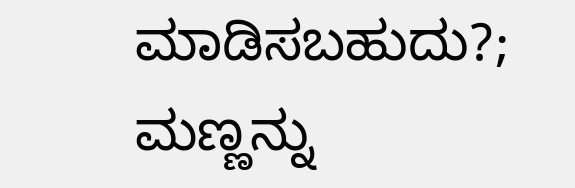ಮಾಡಿಸಬಹುದು?; ಮಣ್ಣನ್ನು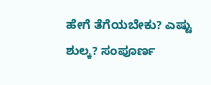ಹೇಗೆ ತೆಗೆಯಬೇಕು? ಎಷ್ಟು ಶುಲ್ಕ? ಸಂಪೂರ್ಣ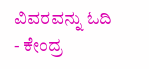ವಿವರವನ್ನು ಓದಿ
- ಕೇಂದ್ರ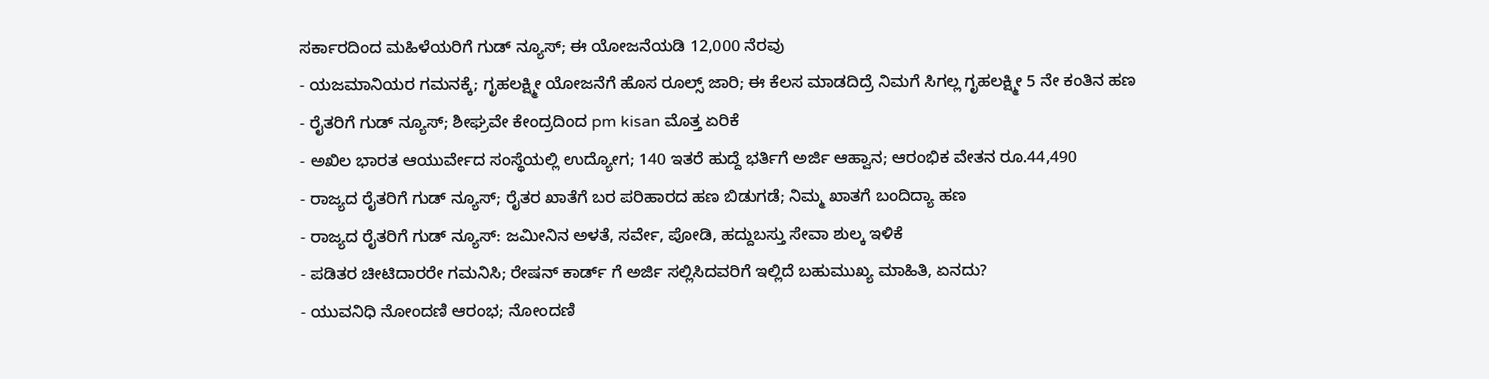ಸರ್ಕಾರದಿಂದ ಮಹಿಳೆಯರಿಗೆ ಗುಡ್ ನ್ಯೂಸ್; ಈ ಯೋಜನೆಯಡಿ 12,000 ನೆರವು
- ಯಜಮಾನಿಯರ ಗಮನಕ್ಕೆ; ಗೃಹಲಕ್ಷ್ಮೀ ಯೋಜನೆಗೆ ಹೊಸ ರೂಲ್ಸ್ ಜಾರಿ; ಈ ಕೆಲಸ ಮಾಡದಿದ್ರೆ ನಿಮಗೆ ಸಿಗಲ್ಲ ಗೃಹಲಕ್ಷ್ಮೀ 5 ನೇ ಕಂತಿನ ಹಣ
- ರೈತರಿಗೆ ಗುಡ್ ನ್ಯೂಸ್; ಶೀಘ್ರವೇ ಕೇಂದ್ರದಿಂದ pm kisan ಮೊತ್ತ ಏರಿಕೆ
- ಅಖಿಲ ಭಾರತ ಆಯುರ್ವೇದ ಸಂಸ್ಥೆಯಲ್ಲಿ ಉದ್ಯೋಗ; 140 ಇತರೆ ಹುದ್ದೆ ಭರ್ತಿಗೆ ಅರ್ಜಿ ಆಹ್ವಾನ; ಆರಂಭಿಕ ವೇತನ ರೂ.44,490
- ರಾಜ್ಯದ ರೈತರಿಗೆ ಗುಡ್ ನ್ಯೂಸ್; ರೈತರ ಖಾತೆಗೆ ಬರ ಪರಿಹಾರದ ಹಣ ಬಿಡುಗಡೆ; ನಿಮ್ಮ ಖಾತಗೆ ಬಂದಿದ್ಯಾ ಹಣ
- ರಾಜ್ಯದ ರೈತರಿಗೆ ಗುಡ್ ನ್ಯೂಸ್: ಜಮೀನಿನ ಅಳತೆ, ಸರ್ವೇ, ಪೋಡಿ, ಹದ್ದುಬಸ್ತು ಸೇವಾ ಶುಲ್ಕ ಇಳಿಕೆ
- ಪಡಿತರ ಚೀಟಿದಾರರೇ ಗಮನಿಸಿ; ರೇಷನ್ ಕಾರ್ಡ್ ಗೆ ಅರ್ಜಿ ಸಲ್ಲಿಸಿದವರಿಗೆ ಇಲ್ಲಿದೆ ಬಹುಮುಖ್ಯ ಮಾಹಿತಿ, ಏನದು?
- ಯುವನಿಧಿ ನೋಂದಣಿ ಆರಂಭ; ನೋಂದಣಿ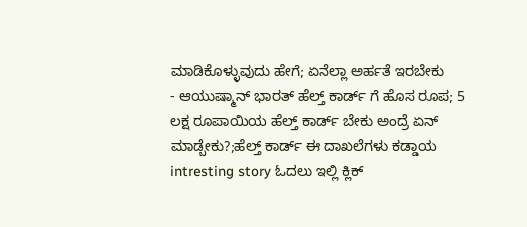ಮಾಡಿಕೊಳ್ಳುವುದು ಹೇಗೆ; ಏನೆಲ್ಲಾ ಅರ್ಹತೆ ಇರಬೇಕು
- ಆಯುಷ್ಮಾನ್ ಭಾರತ್ ಹೆಲ್ತ್ ಕಾರ್ಡ್ ಗೆ ಹೊಸ ರೂಪ; 5 ಲಕ್ಷ ರೂಪಾಯಿಯ ಹೆಲ್ತ್ ಕಾರ್ಡ್ ಬೇಕು ಅಂದ್ರೆ ಏನ್ ಮಾಡ್ಬೇಕು?;ಹೆಲ್ತ್ ಕಾರ್ಡ್ ಈ ದಾಖಲೆಗಳು ಕಡ್ಡಾಯ
intresting story ಓದಲು ಇಲ್ಲಿ ಕ್ಲಿಕ್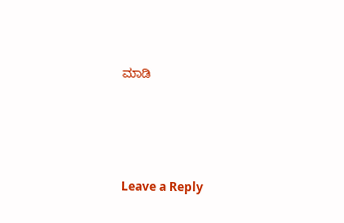ಮಾಡಿ






Leave a Reply